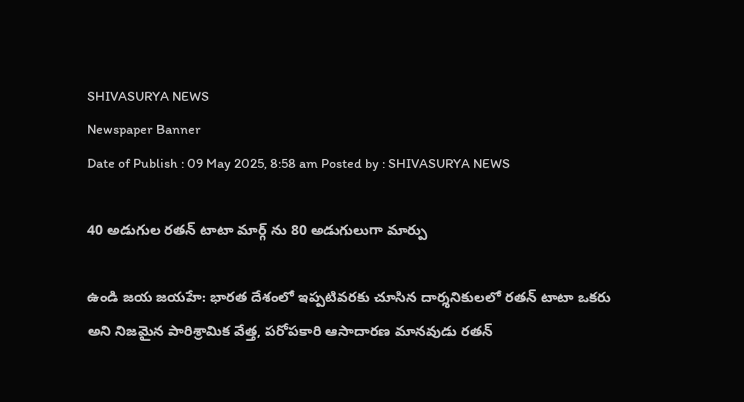SHIVASURYA NEWS
Newspaper Banner
Date of Publish : 09 May 2025, 8:58 am Posted by : SHIVASURYA NEWS

40 అడుగుల రతన్ టాటా మార్గ్ ను 80 అడుగులుగా మార్పు

ఉండి జయ జయహే: భారత దేశంలో ఇప్పటివరకు చూసిన దార్శనికులలో రతన్ టాటా ఒకరు అని నిజమైన పారిశ్రామిక వేత్త, పరోపకారి ఆసాదారణ మానవుడు రతన్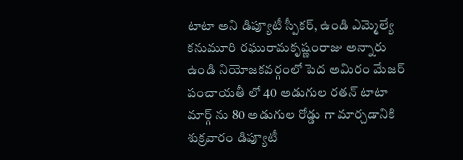టాటా అని డిప్యూటీ స్పీకర్, ఉండి ఎమ్మెల్యే కనుమూరి రఘురామకృష్ణంరాజు అన్నారు ఉండి నియోజకవర్గంలో పెద అమిరం మేజర్ పంచాయతీ లో 40 అడుగుల రతన్ టాటా మార్గ్ ను 80 అడుగుల రోడ్డు గా మార్చడానికి శుక్రవారం డిప్యూటీ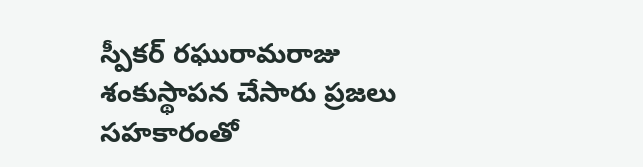స్పీకర్ రఘురామరాజు శంకుస్థాపన చేసారు ప్రజలు సహకారంతో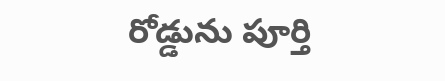రోడ్డును పూర్తి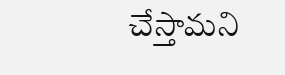చేస్తామని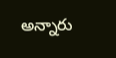అన్నారు